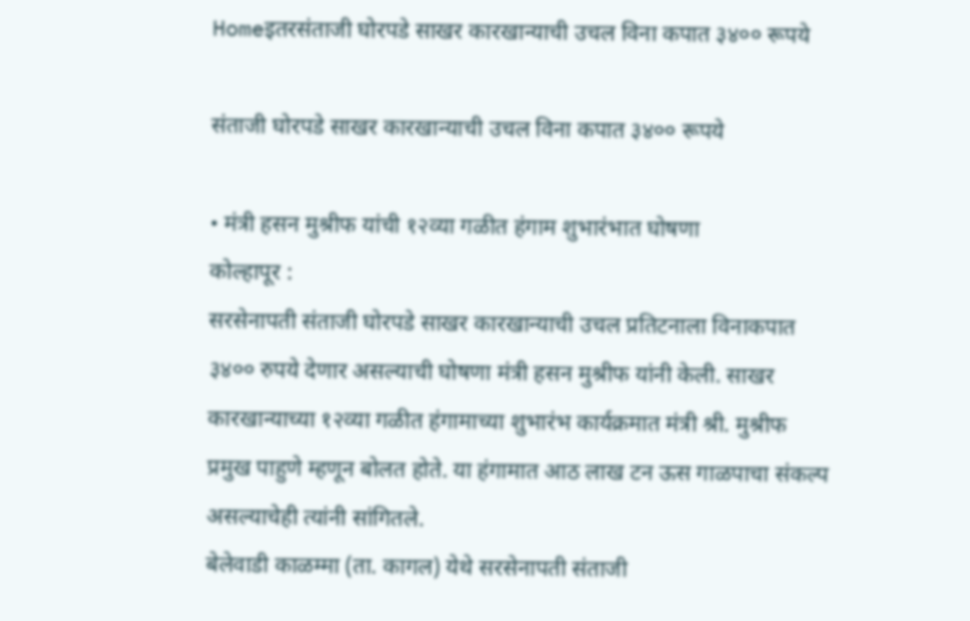Homeइतरसंताजी घोरपडे साखर कारखान्याची उचल विना कपात ३४०० रूपये

संताजी घोरपडे साखर कारखान्याची उचल विना कपात ३४०० रूपये

• मंत्री हसन मुश्रीफ यांची १२व्या गळीत हंगाम शुभारंभात घोषणा
कोल्हापूर :
सरसेनापती संताजी घोरपडे साखर कारखान्याची उचल प्रतिटनाला विनाकपात ३४०० रुपये देणार असल्याची घोषणा मंत्री हसन मुश्रीफ यांनी केली. साखर कारखान्याच्या १२व्या गळीत हंगामाच्या शुभारंभ कार्यक्रमात मंत्री श्री. मुश्रीफ प्रमुख पाहुणे म्हणून बोलत होते. या हंगामात आठ लाख टन ऊस गाळपाचा संकल्प असल्याचेही त्यांनी सांगितले.
बेलेवाडी काळम्मा (ता. कागल) येथे सरसेनापती संताजी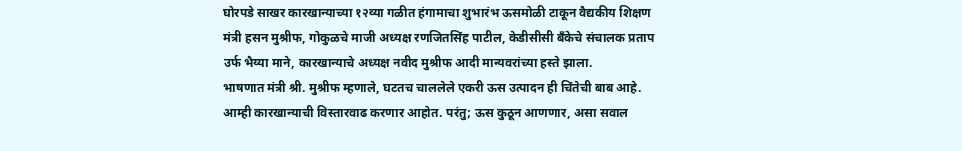घोरपडे साखर कारखान्याच्या १२व्या गळीत हंगामाचा शुभारंभ ऊसमोळी टाकून वैद्यकीय शिक्षण मंत्री हसन मुश्रीफ, गोकुळचे माजी अध्यक्ष रणजितसिंह पाटील, केडीसीसी बँकेचे संचालक प्रताप उर्फ भैय्या माने, कारखान्याचे अध्यक्ष नवीद मुश्रीफ आदी मान्यवरांच्या हस्ते झाला.
भाषणात मंत्री श्री. मुश्रीफ म्हणाले, घटतच चाललेले एकरी ऊस उत्पादन ही चिंतेची बाब आहे. आम्ही कारखान्याची विस्तारवाढ करणार आहोत. परंतु; ऊस कुठून आणणार, असा सवाल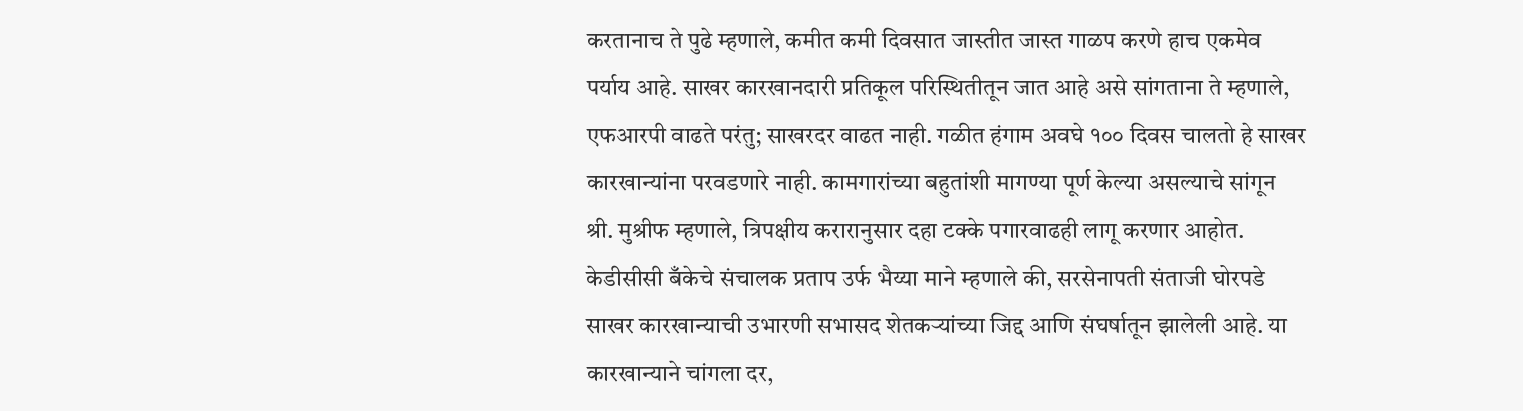करतानाच ते पुढे म्हणाले, कमीत कमी दिवसात जास्तीत जास्त गाळप करणे हाच एकमेव पर्याय आहे. साखर कारखानदारी प्रतिकूल परिस्थितीतून जात आहे असे सांगताना ते म्हणाले, एफआरपी वाढते परंतु; साखरदर वाढत नाही. गळीत हंगाम अवघे १०० दिवस चालतो हे साखर कारखान्यांना परवडणारे नाही. कामगारांच्या बहुतांशी मागण्या पूर्ण केल्या असल्याचे सांगून श्री. मुश्रीफ म्हणाले, त्रिपक्षीय करारानुसार दहा टक्के पगारवाढही लागू करणार आहोत.
केडीसीसी बँकेचे संचालक प्रताप उर्फ भैय्या माने म्हणाले की, सरसेनापती संताजी घोरपडे साखर कारखान्याची उभारणी सभासद शेतकऱ्यांच्या जिद्द आणि संघर्षातून झालेली आहे. या कारखान्याने चांगला दर,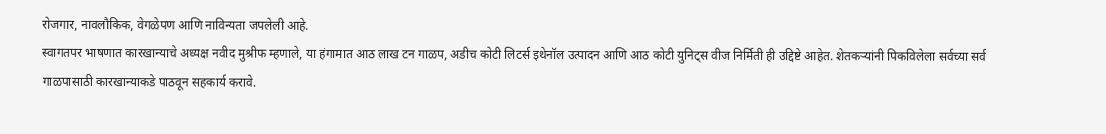रोजगार, नावलौकिक, वेगळेपण आणि नाविन्यता जपलेली आहे.
स्वागतपर भाषणात कारखान्याचे अध्यक्ष नवीद मुश्रीफ म्हणाले, या हंगामात आठ लाख टन गाळप, अडीच कोटी लिटर्स इथेनॉल उत्पादन आणि आठ कोटी युनिट्स वीज निर्मिती ही उद्दिष्टे आहेत. शेतकऱ्यांनी पिकविलेला सर्वच्या सर्व गाळपासाठी कारखान्याकडे पाठवून सहकार्य करावे.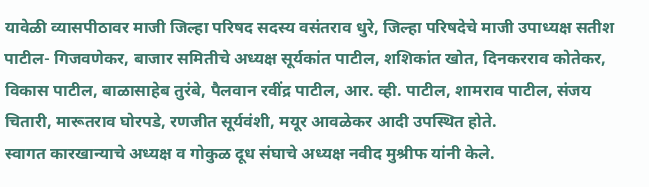यावेळी व्यासपीठावर माजी जिल्हा परिषद सदस्य वसंतराव धुरे, जिल्हा परिषदेचे माजी उपाध्यक्ष सतीश पाटील- गिजवणेकर, बाजार समितीचे अध्यक्ष सूर्यकांत पाटील, शशिकांत खोत, दिनकरराव कोतेकर, विकास पाटील, बाळासाहेब तुरंबे, पैलवान रवींद्र पाटील, आर. व्ही. पाटील, शामराव पाटील, संजय चितारी, मारूतराव घोरपडे, रणजीत सूर्यवंशी, मयूर आवळेकर आदी उपस्थित होते.
स्वागत कारखान्याचे अध्यक्ष व गोकुळ दूध संघाचे अध्यक्ष नवीद मुश्रीफ यांनी केले.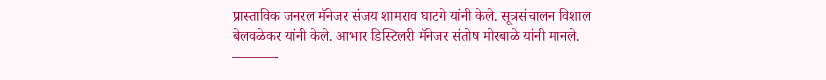प्रास्ताविक जनरल मॅनेजर संजय शामराव घाटगे यांनी केले. सूत्रसंचालन विशाल बेलवळेकर यांनी केले. आभार डिस्टिलरी मॅनेजर संतोष मोरबाळे यांनी मानले.
———-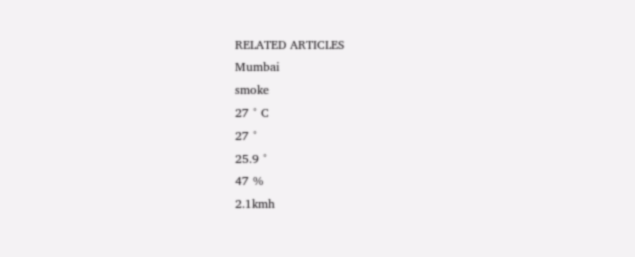RELATED ARTICLES
Mumbai
smoke
27 ° C
27 °
25.9 °
47 %
2.1kmh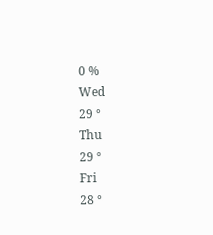0 %
Wed
29 °
Thu
29 °
Fri
28 °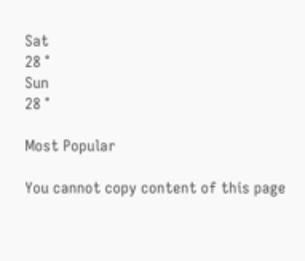Sat
28 °
Sun
28 °

Most Popular

You cannot copy content of this page